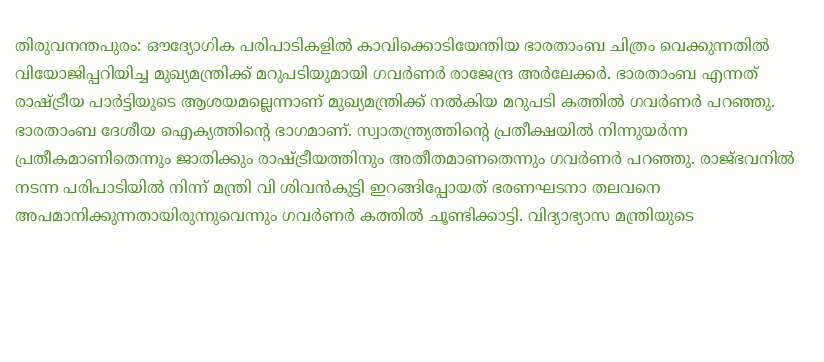തിരുവനന്തപുരം: ഔദ്യോഗിക പരിപാടികളിൽ കാവിക്കൊടിയേന്തിയ ഭാരതാംബ ചിത്രം വെക്കുന്നതിൽ വിയോജിപ്പറിയിച്ച മുഖ്യമന്ത്രിക്ക് മറുപടിയുമായി ഗവർണർ രാജേന്ദ്ര അർലേക്കർ. ഭാരതാംബ എന്നത് രാഷ്ട്രീയ പാർട്ടിയുടെ ആശയമല്ലെന്നാണ് മുഖ്യമന്ത്രിക്ക് നൽകിയ മറുപടി കത്തിൽ ഗവർണർ പറഞ്ഞു.
ഭാരതാംബ ദേശീയ ഐക്യത്തിന്റെ ഭാഗമാണ്. സ്വാതന്ത്ര്യത്തിന്റെ പ്രതീക്ഷയിൽ നിന്നുയർന്ന പ്രതീകമാണിതെന്നും ജാതിക്കും രാഷ്ട്രീയത്തിനും അതീതമാണതെന്നും ഗവർണർ പറഞ്ഞു. രാജ്ഭവനിൽ നടന്ന പരിപാടിയിൽ നിന്ന് മന്ത്രി വി ശിവൻകുട്ടി ഇറങ്ങിപ്പോയത് ഭരണഘടനാ തലവനെ അപമാനിക്കുന്നതായിരുന്നുവെന്നും ഗവർണർ കത്തിൽ ചൂണ്ടിക്കാട്ടി. വിദ്യാഭ്യാസ മന്ത്രിയുടെ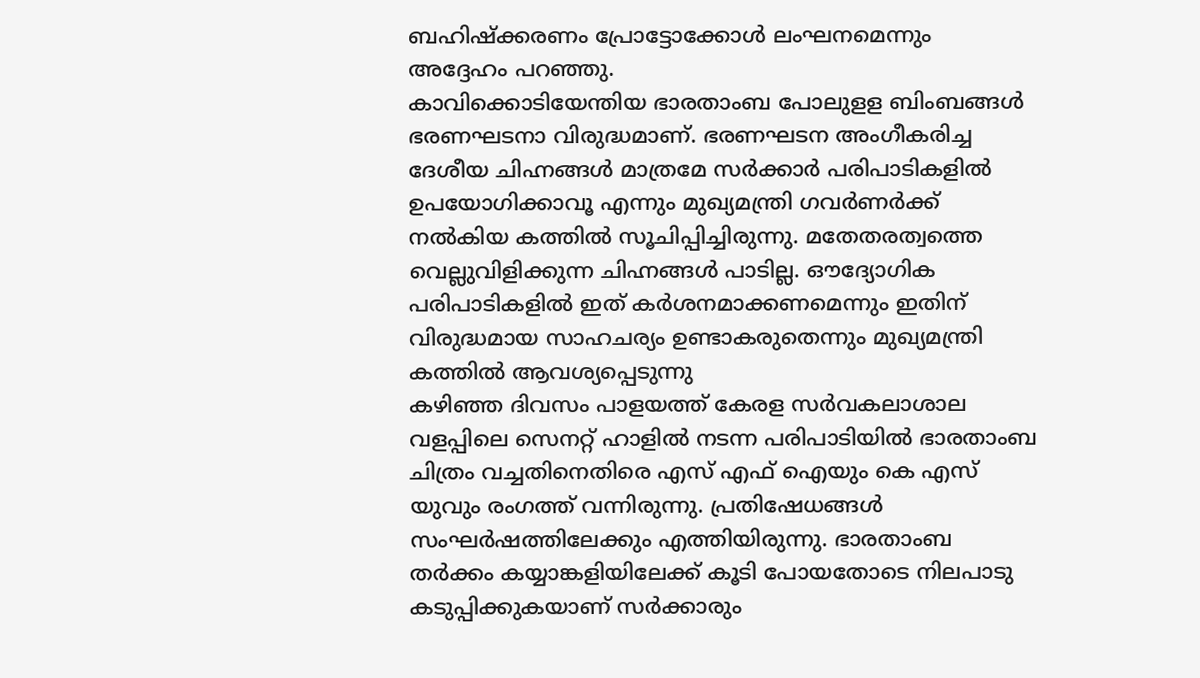ബഹിഷ്ക്കരണം പ്രോട്ടോക്കോൾ ലംഘനമെന്നും അദ്ദേഹം പറഞ്ഞു.
കാവിക്കൊടിയേന്തിയ ഭാരതാംബ പോലുളള ബിംബങ്ങൾ ഭരണഘടനാ വിരുദ്ധമാണ്. ഭരണഘടന അംഗീകരിച്ച ദേശീയ ചിഹ്നങ്ങൾ മാത്രമേ സർക്കാർ പരിപാടികളിൽ ഉപയോഗിക്കാവൂ എന്നും മുഖ്യമന്ത്രി ഗവർണർക്ക് നൽകിയ കത്തിൽ സൂചിപ്പിച്ചിരുന്നു. മതേതരത്വത്തെ വെല്ലുവിളിക്കുന്ന ചിഹ്നങ്ങൾ പാടില്ല. ഔദ്യോഗിക പരിപാടികളിൽ ഇത് കർശനമാക്കണമെന്നും ഇതിന് വിരുദ്ധമായ സാഹചര്യം ഉണ്ടാകരുതെന്നും മുഖ്യമന്ത്രി കത്തിൽ ആവശ്യപ്പെടുന്നു
കഴിഞ്ഞ ദിവസം പാളയത്ത് കേരള സർവകലാശാല വളപ്പിലെ സെനറ്റ് ഹാളിൽ നടന്ന പരിപാടിയിൽ ഭാരതാംബ ചിത്രം വച്ചതിനെതിരെ എസ് എഫ് ഐയും കെ എസ് യുവും രംഗത്ത് വന്നിരുന്നു. പ്രതിഷേധങ്ങൾ സംഘർഷത്തിലേക്കും എത്തിയിരുന്നു. ഭാരതാംബ തർക്കം കയ്യാങ്കളിയിലേക്ക് കൂടി പോയതോടെ നിലപാടു കടുപ്പിക്കുകയാണ് സർക്കാരും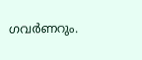ഗവർണറും.